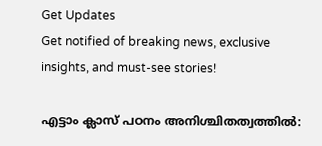Get Updates
Get notified of breaking news, exclusive insights, and must-see stories!

എട്ടാം ക്ലാസ് പഠനം അനിശ്ചിതത്വത്തില്‍: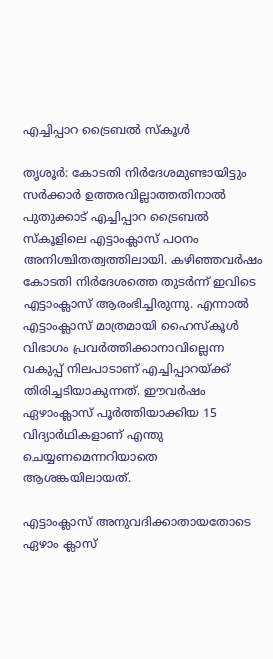എച്ചിപ്പാറ ട്രൈബല്‍ സ്‌കൂള്‍

തൃശൂര്‍: കോടതി നിര്‍ദേശമുണ്ടായിട്ടും സര്‍ക്കാര്‍ ഉത്തരവില്ലാത്തതിനാല്‍ പുതുക്കാട് എച്ചിപ്പാറ ട്രൈബല്‍ സ്‌കൂളിലെ എട്ടാംക്ലാസ് പഠനം അനിശ്ചിതത്വത്തിലായി. കഴിഞ്ഞവര്‍ഷം കോടതി നിര്‍ദേശത്തെ തുടര്‍ന്ന് ഇവിടെ എട്ടാംക്ലാസ് ആരംഭിച്ചിരുന്നു. എന്നാല്‍ എട്ടാംക്ലാസ് മാത്രമായി ഹൈസ്‌കൂള്‍ വിഭാഗം പ്രവര്‍ത്തിക്കാനാവില്ലെന്ന വകുപ്പ് നിലപാടാണ് എച്ചിപ്പാറയ്ക്ക് തിരിച്ചടിയാകുന്നത്. ഈവര്‍ഷം ഏഴാംക്ലാസ് പൂര്‍ത്തിയാക്കിയ 15 വിദ്യാര്‍ഥികളാണ് എന്തു ചെയ്യണമെന്നറിയാതെ ആശങ്കയിലായത്.

എട്ടാംക്ലാസ് അനുവദിക്കാതായതോടെ ഏഴാം ക്ലാസ്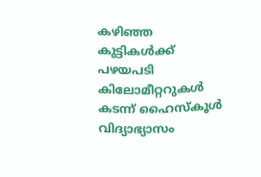കഴിഞ്ഞ കുട്ടികള്‍ക്ക് പഴയപടി കിലോമീറ്ററുകള്‍ കടന്ന് ഹൈസ്‌കൂള്‍ വിദ്യാഭ്യാസം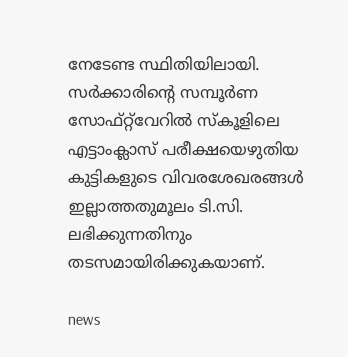നേടേണ്ട സ്ഥിതിയിലായി. സര്‍ക്കാരിന്റെ സമ്പൂര്‍ണ സോഫ്റ്റ്‌വേറില്‍ സ്‌കൂളിലെ എട്ടാംക്ലാസ് പരീക്ഷയെഴുതിയ കുട്ടികളുടെ വിവരശേഖരങ്ങള്‍ ഇല്ലാത്തതുമൂലം ടി.സി. ലഭിക്കുന്നതിനും തടസമായിരിക്കുകയാണ്.

news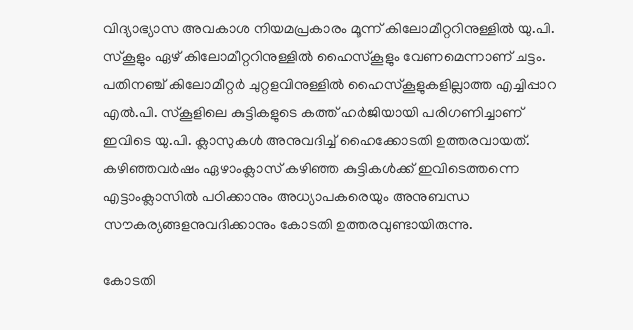വിദ്യാഭ്യാസ അവകാശ നിയമപ്രകാരം മൂന്ന് കിലോമീറ്ററിനുള്ളില്‍ യു.പി. സ്‌കൂളും ഏഴ് കിലോമീറ്ററിനുള്ളില്‍ ഹൈസ്‌കൂളും വേണമെന്നാണ് ചട്ടം. പതിനഞ്ച് കിലോമീറ്റര്‍ ചുറ്റളവിനുള്ളില്‍ ഹൈസ്‌കൂളുകളില്ലാത്ത എച്ചിപ്പാറ എല്‍.പി. സ്‌കൂളിലെ കുട്ടികളുടെ കത്ത് ഹര്‍ജിയായി പരിഗണിച്ചാണ് ഇവിടെ യു.പി. ക്ലാസുകള്‍ അനുവദിച്ച് ഹൈക്കോടതി ഉത്തരവായത്. കഴിഞ്ഞവര്‍ഷം ഏഴാംക്ലാസ് കഴിഞ്ഞ കുട്ടികള്‍ക്ക് ഇവിടെത്തന്നെ എട്ടാംക്ലാസില്‍ പഠിക്കാനും അധ്യാപകരെയും അനുബന്ധ സൗകര്യങ്ങളനുവദിക്കാനും കോടതി ഉത്തരവുണ്ടായിരുന്നു.

കോടതി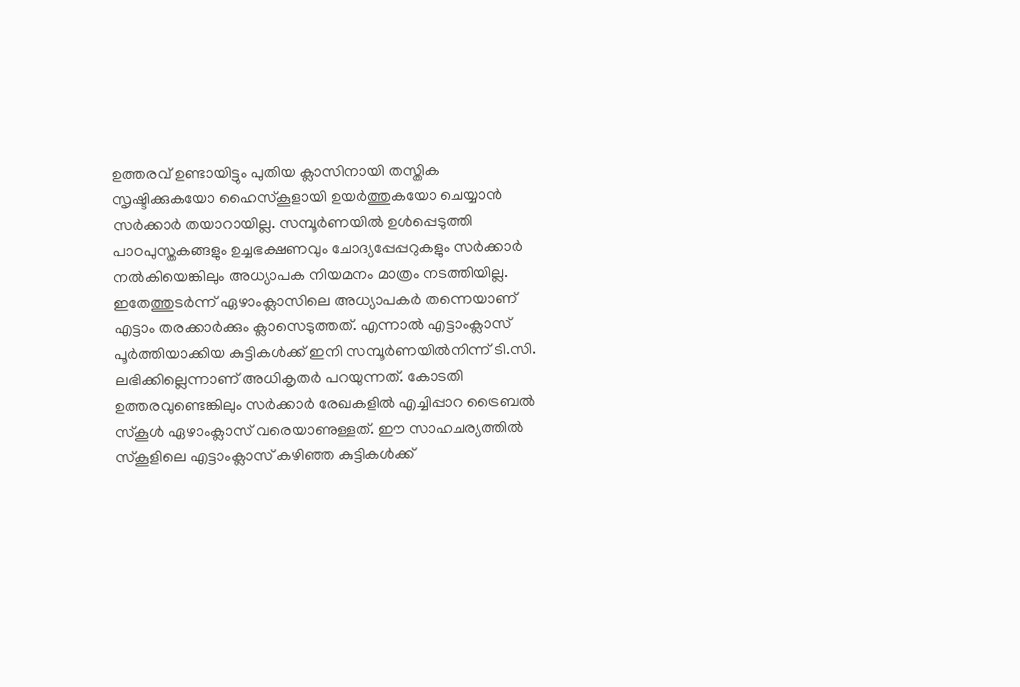ഉത്തരവ് ഉണ്ടായിട്ടും പുതിയ ക്ലാസിനായി തസ്തിക സൃഷ്ടിക്കുകയോ ഹൈസ്‌കൂളായി ഉയര്‍ത്തുകയോ ചെയ്യാന്‍ സര്‍ക്കാര്‍ തയാറായില്ല. സമ്പൂര്‍ണയില്‍ ഉള്‍പ്പെടുത്തി പാഠപുസ്തകങ്ങളും ഉച്ചഭക്ഷണവും ചോദ്യപ്പേപ്പറുകളും സര്‍ക്കാര്‍ നല്‍കിയെങ്കിലും അധ്യാപക നിയമനം മാത്രം നടത്തിയില്ല. ഇതേത്തുടര്‍ന്ന് ഏഴാംക്ലാസിലെ അധ്യാപകര്‍ തന്നെയാണ് എട്ടാം തരക്കാര്‍ക്കും ക്ലാസെടുത്തത്. എന്നാല്‍ എട്ടാംക്ലാസ് പൂര്‍ത്തിയാക്കിയ കുട്ടികള്‍ക്ക് ഇനി സമ്പൂര്‍ണയില്‍നിന്ന് ടി.സി. ലഭിക്കില്ലെന്നാണ് അധികൃതര്‍ പറയുന്നത്. കോടതി ഉത്തരവുണ്ടെങ്കിലും സര്‍ക്കാര്‍ രേഖകളില്‍ എച്ചിപ്പാറ ട്രൈബല്‍ സ്‌കൂള്‍ ഏഴാംക്ലാസ് വരെയാണുള്ളത്. ഈ സാഹചര്യത്തില്‍ സ്‌കൂളിലെ എട്ടാംക്ലാസ് കഴിഞ്ഞ കുട്ടികള്‍ക്ക്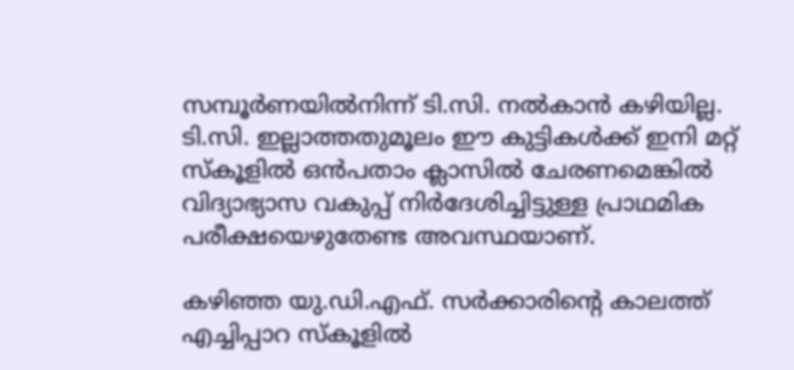സമ്പൂര്‍ണയില്‍നിന്ന് ടി.സി. നല്‍കാന്‍ കഴിയില്ല. ടി.സി. ഇല്ലാത്തതുമൂലം ഈ കുട്ടികള്‍ക്ക് ഇനി മറ്റ് സ്‌കൂളില്‍ ഒന്‍പതാം ക്ലാസില്‍ ചേരണമെങ്കില്‍ വിദ്യാഭ്യാസ വകുപ്പ് നിര്‍ദേശിച്ചിട്ടുള്ള പ്രാഥമിക പരീക്ഷയെഴുതേണ്ട അവസ്ഥയാണ്.

കഴിഞ്ഞ യു.ഡി.എഫ്. സര്‍ക്കാരിന്റെ കാലത്ത് എച്ചിപ്പാറ സ്‌കൂളില്‍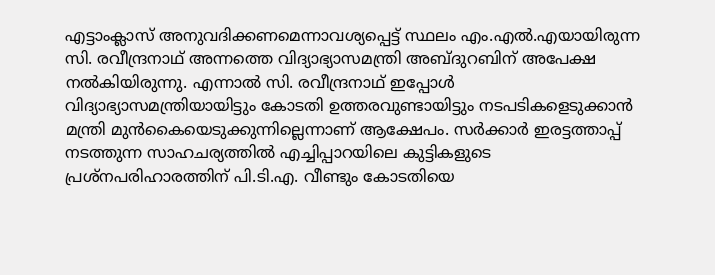എട്ടാംക്ലാസ് അനുവദിക്കണമെന്നാവശ്യപ്പെട്ട് സ്ഥലം എം.എല്‍.എയായിരുന്ന സി. രവീന്ദ്രനാഥ് അന്നത്തെ വിദ്യാഭ്യാസമന്ത്രി അബ്ദുറബിന് അപേക്ഷ നല്‍കിയിരുന്നു. എന്നാല്‍ സി. രവീന്ദ്രനാഥ് ഇപ്പോള്‍ വിദ്യാഭ്യാസമന്ത്രിയായിട്ടും കോടതി ഉത്തരവുണ്ടായിട്ടും നടപടികളെടുക്കാന്‍ മന്ത്രി മുന്‍കൈയെടുക്കുന്നില്ലെന്നാണ് ആക്ഷേപം. സര്‍ക്കാര്‍ ഇരട്ടത്താപ്പ് നടത്തുന്ന സാഹചര്യത്തില്‍ എച്ചിപ്പാറയിലെ കുട്ടികളുടെ പ്രശ്‌നപരിഹാരത്തിന് പി.ടി.എ. വീണ്ടും കോടതിയെ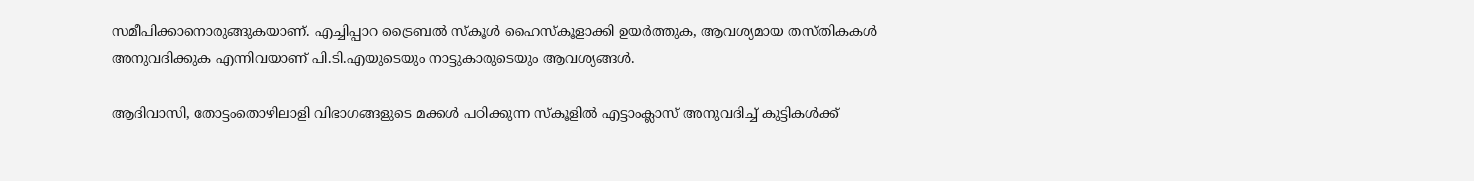സമീപിക്കാനൊരുങ്ങുകയാണ്. എച്ചിപ്പാറ ട്രൈബല്‍ സ്‌കൂള്‍ ഹൈസ്‌കൂളാക്കി ഉയര്‍ത്തുക, ആവശ്യമായ തസ്തികകള്‍ അനുവദിക്കുക എന്നിവയാണ് പി.ടി.എയുടെയും നാട്ടുകാരുടെയും ആവശ്യങ്ങള്‍.

ആദിവാസി, തോട്ടംതൊഴിലാളി വിഭാഗങ്ങളുടെ മക്കള്‍ പഠിക്കുന്ന സ്‌കൂളില്‍ എട്ടാംക്ലാസ് അനുവദിച്ച് കുട്ടികള്‍ക്ക്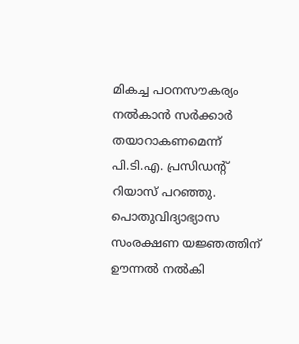മികച്ച പഠനസൗകര്യം നല്‍കാന്‍ സര്‍ക്കാര്‍ തയാറാകണമെന്ന് പി.ടി.എ. പ്രസിഡന്റ് റിയാസ് പറഞ്ഞു. പൊതുവിദ്യാഭ്യാസ സംരക്ഷണ യജ്ഞത്തിന് ഊന്നല്‍ നല്‍കി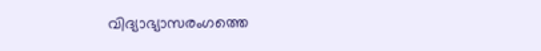വിദ്യാഭ്യാസരംഗത്തെ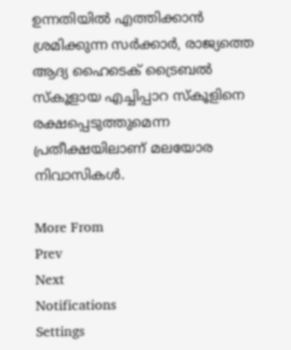ഉന്നതിയില്‍ എത്തിക്കാന്‍ ശ്രമിക്കുന്ന സര്‍ക്കാര്‍, രാജ്യത്തെ ആദ്യ ഹൈടെക് ട്രൈബല്‍ സ്‌കൂളായ എച്ചിപ്പാറ സ്‌കൂളിനെ രക്ഷപ്പെടുത്തുമെന്ന പ്രതീക്ഷയിലാണ് മലയോര നിവാസികള്‍.

More From
Prev
Next
Notifications
Settings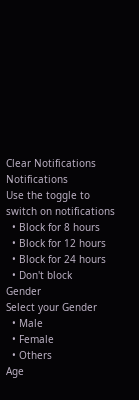Clear Notifications
Notifications
Use the toggle to switch on notifications
  • Block for 8 hours
  • Block for 12 hours
  • Block for 24 hours
  • Don't block
Gender
Select your Gender
  • Male
  • Female
  • Others
Age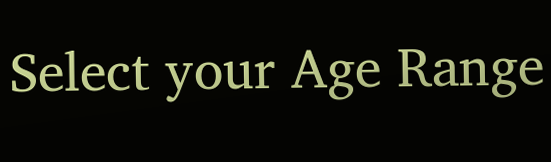Select your Age Range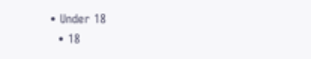• Under 18
  • 18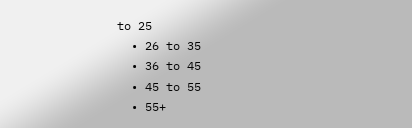to 25
  • 26 to 35
  • 36 to 45
  • 45 to 55
  • 55+